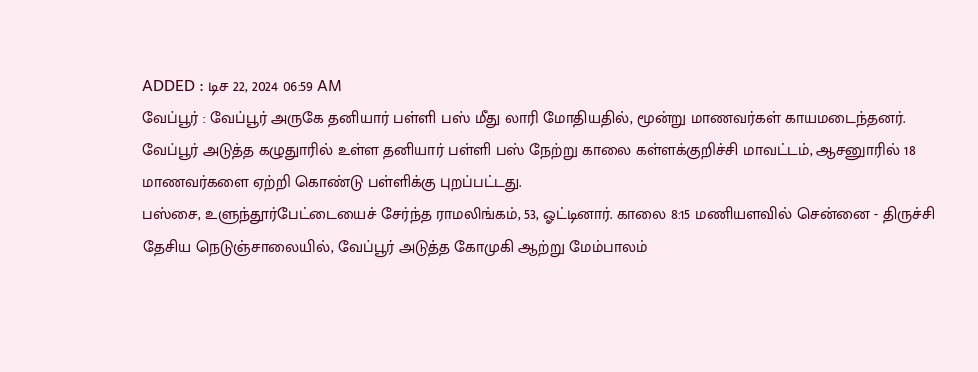ADDED : டிச 22, 2024 06:59 AM
வேப்பூர் : வேப்பூர் அருகே தனியார் பள்ளி பஸ் மீது லாரி மோதியதில், மூன்று மாணவர்கள் காயமடைந்தனர்.
வேப்பூர் அடுத்த கழுதுாரில் உள்ள தனியார் பள்ளி பஸ் நேற்று காலை கள்ளக்குறிச்சி மாவட்டம், ஆசனுாரில் 18 மாணவர்களை ஏற்றி கொண்டு பள்ளிக்கு புறப்பட்டது.
பஸ்சை, உளுந்தூர்பேட்டையைச் சேர்ந்த ராமலிங்கம், 53, ஓட்டினார். காலை 8:15 மணியளவில் சென்னை - திருச்சி தேசிய நெடுஞ்சாலையில், வேப்பூர் அடுத்த கோமுகி ஆற்று மேம்பாலம்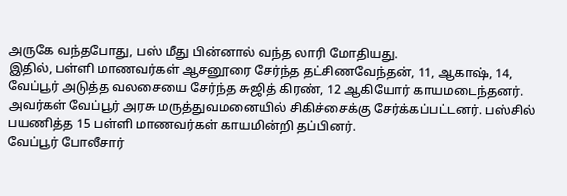அருகே வந்தபோது, பஸ் மீது பின்னால் வந்த லாரி மோதியது.
இதில், பள்ளி மாணவர்கள் ஆசனூரை சேர்ந்த தட்சிணவேந்தன், 11, ஆகாஷ், 14, வேப்பூர் அடுத்த வலசையை சேர்ந்த சுஜித் கிரண், 12 ஆகியோர் காயமடைந்தனர். அவர்கள் வேப்பூர் அரசு மருத்துவமனையில் சிகிச்சைக்கு சேர்க்கப்பட்டனர். பஸ்சில் பயணித்த 15 பள்ளி மாணவர்கள் காயமின்றி தப்பினர்.
வேப்பூர் போலீசார்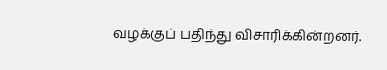வழக்குப் பதிந்து விசாரிக்கின்றனர்.